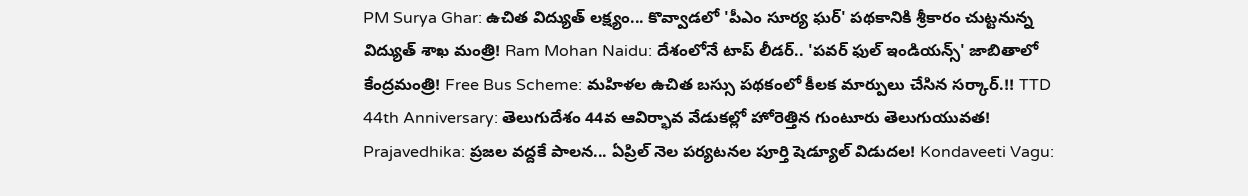PM Surya Ghar: ఉచిత విద్యుత్ లక్ష్యం... కొవ్వాడలో 'పీఎం సూర్య ఘర్' పథకానికి శ్రీకారం చుట్టనున్న విద్యుత్ శాఖ మంత్రి! Ram Mohan Naidu: దేశంలోనే టాప్ లీడర్.. 'పవర్ ఫుల్ ఇండియన్స్' జాబితాలో కేంద్రమంత్రి! Free Bus Scheme: మహిళల ఉచిత బస్సు పథకంలో కీలక మార్పులు చేసిన సర్కార్.!! TTD 44th Anniversary: తెలుగుదేశం 44వ ఆవిర్భావ వేడుకల్లో హోరెత్తిన గుంటూరు తెలుగుయువత! Prajavedhika: ప్రజల వద్దకే పాలన... ఏప్రిల్ నెల పర్యటనల పూర్తి షెడ్యూల్ విడుదల! Kondaveeti Vagu: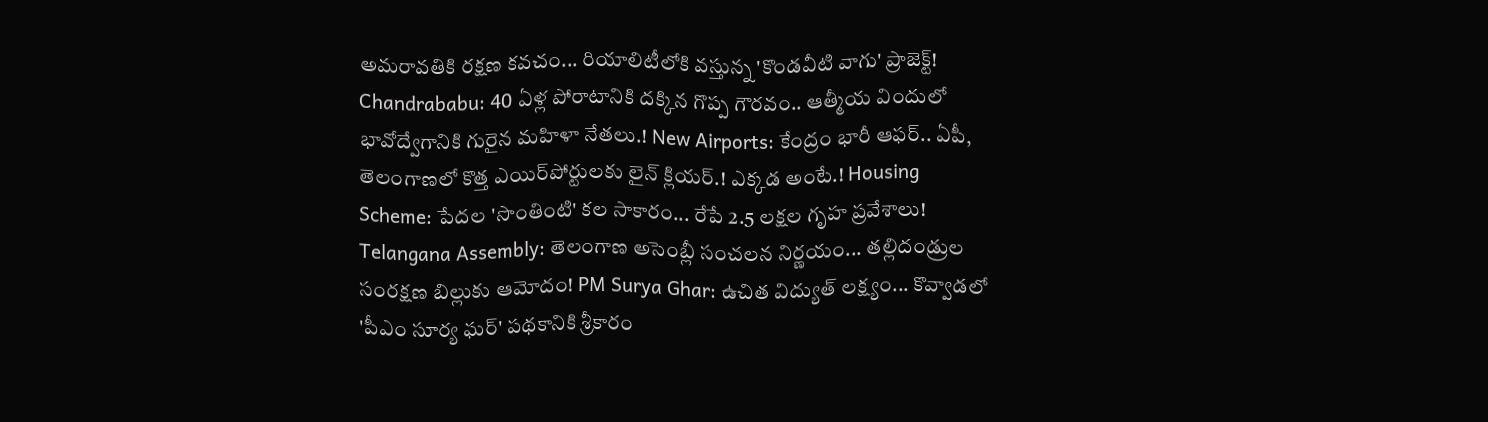అమరావతికి రక్షణ కవచం... రియాలిటీలోకి వస్తున్న 'కొండవీటి వాగు' ప్రాజెక్ట్! Chandrababu: 40 ఏళ్ల పోరాటానికి దక్కిన గొప్ప గౌరవం.. ఆత్మీయ విందులో భావోద్వేగానికి గురైన మహిళా నేతలు.! New Airports: కేంద్రం భారీ ఆఫర్.. ఏపీ, తెలంగాణలో కొత్త ఎయిర్‌పోర్టులకు లైన్ క్లియర్.! ఎక్కడ అంటే.! Housing Scheme: పేదల 'సొంతింటి' కల సాకారం... రేపే 2.5 లక్షల గృహ ప్రవేశాలు! Telangana Assembly: తెలంగాణ అసెంబ్లీ సంచలన నిర్ణయం... తల్లిదండ్రుల సంరక్షణ బిల్లుకు ఆమోదం! PM Surya Ghar: ఉచిత విద్యుత్ లక్ష్యం... కొవ్వాడలో 'పీఎం సూర్య ఘర్' పథకానికి శ్రీకారం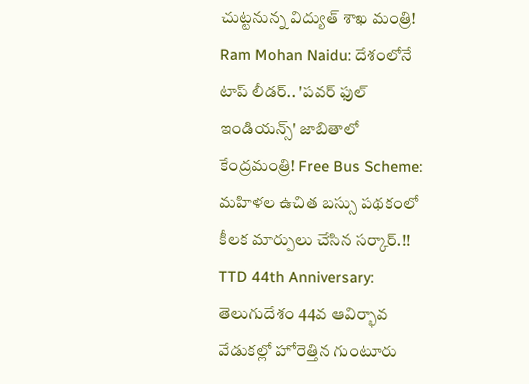చుట్టనున్న విద్యుత్ శాఖ మంత్రి! Ram Mohan Naidu: దేశంలోనే టాప్ లీడర్.. 'పవర్ ఫుల్ ఇండియన్స్' జాబితాలో కేంద్రమంత్రి! Free Bus Scheme: మహిళల ఉచిత బస్సు పథకంలో కీలక మార్పులు చేసిన సర్కార్.!! TTD 44th Anniversary: తెలుగుదేశం 44వ ఆవిర్భావ వేడుకల్లో హోరెత్తిన గుంటూరు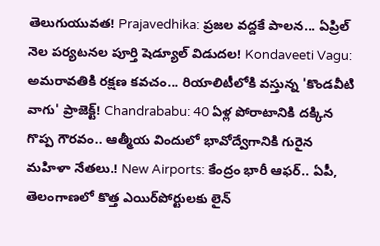తెలుగుయువత! Prajavedhika: ప్రజల వద్దకే పాలన... ఏప్రిల్ నెల పర్యటనల పూర్తి షెడ్యూల్ విడుదల! Kondaveeti Vagu: అమరావతికి రక్షణ కవచం... రియాలిటీలోకి వస్తున్న 'కొండవీటి వాగు' ప్రాజెక్ట్! Chandrababu: 40 ఏళ్ల పోరాటానికి దక్కిన గొప్ప గౌరవం.. ఆత్మీయ విందులో భావోద్వేగానికి గురైన మహిళా నేతలు.! New Airports: కేంద్రం భారీ ఆఫర్.. ఏపీ, తెలంగాణలో కొత్త ఎయిర్‌పోర్టులకు లైన్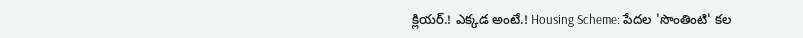క్లియర్.! ఎక్కడ అంటే.! Housing Scheme: పేదల 'సొంతింటి' కల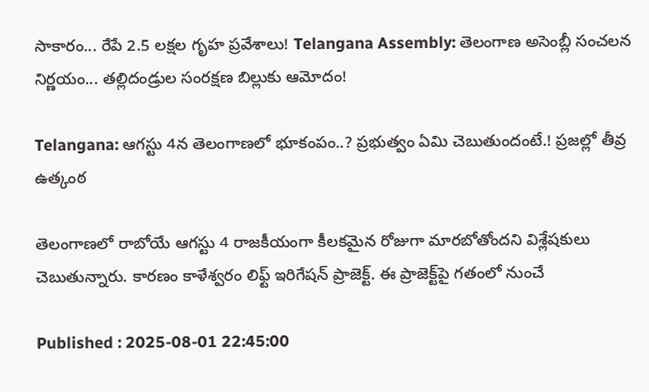సాకారం... రేపే 2.5 లక్షల గృహ ప్రవేశాలు! Telangana Assembly: తెలంగాణ అసెంబ్లీ సంచలన నిర్ణయం... తల్లిదండ్రుల సంరక్షణ బిల్లుకు ఆమోదం!

Telangana: ఆగస్టు 4న తెలంగాణలో భూకంపం..? ప్రభుత్వం ఏమి చెబుతుందంటే.! ప్రజల్లో తీవ్ర ఉత్కంఠ

తెలంగాణలో రాబోయే ఆగస్టు 4 రాజకీయంగా కీలకమైన రోజుగా మారబోతోందని విశ్లేషకులు చెబుతున్నారు. కారణం కాళేశ్వరం లిఫ్ట్ ఇరిగేషన్ ప్రాజెక్ట్. ఈ ప్రాజెక్ట్‌పై గతంలో నుంచే

Published : 2025-08-01 22:45:00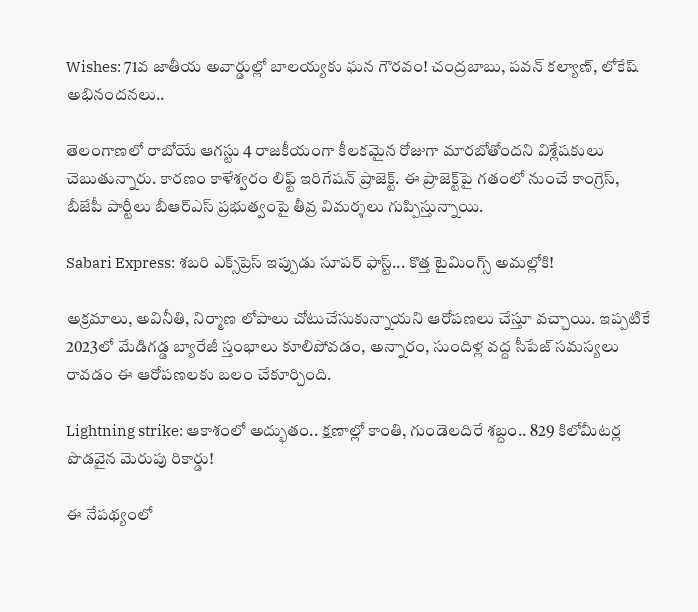Wishes: 71వ జాతీయ అవార్డుల్లో బాలయ్యకు ఘన గౌరవం! చంద్రబాబు, పవన్ కల్యాణ్, లోకేష్ అభినందనలు..

తెలంగాణలో రాబోయే ఆగస్టు 4 రాజకీయంగా కీలకమైన రోజుగా మారబోతోందని విశ్లేషకులు చెబుతున్నారు. కారణం కాళేశ్వరం లిఫ్ట్ ఇరిగేషన్ ప్రాజెక్ట్. ఈ ప్రాజెక్ట్‌పై గతంలో నుంచే కాంగ్రెస్, బీజేపీ పార్టీలు బీఆర్ఎస్ ప్రభుత్వంపై తీవ్ర విమర్శలు గుప్పిస్తున్నాయి.

Sabari Express: శబరి ఎక్స్‌ప్రెస్ ఇప్పుడు సూపర్ ఫాస్ట్... కొత్త టైమింగ్స్ అమల్లోకి!

అక్రమాలు, అవినీతి, నిర్మాణ లోపాలు చోటుచేసుకున్నాయని ఆరోపణలు చేస్తూ వచ్చాయి. ఇప్పటికే 2023లో మేడిగడ్డ బ్యారేజీ స్తంభాలు కూలిపోవడం, అన్నారం, సుందిళ్ల వద్ద సీపేజ్ సమస్యలు రావడం ఈ ఆరోపణలకు బలం చేకూర్చింది.

Lightning strike: ఆకాశంలో అద్భుతం.. క్షణాల్లో కాంతి, గుండెలదిరే శబ్దం.. 829 కిలోమీటర్ల పొడవైన మెరుపు రికార్డు!

ఈ నేపథ్యంలో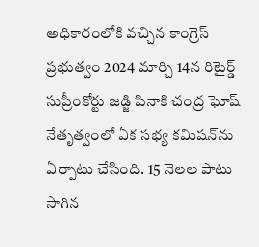అధికారంలోకి వచ్చిన కాంగ్రెస్ ప్రభుత్వం 2024 మార్చి 14న రిటైర్డ్ సుప్రీంకోర్టు జడ్జి పినాకి చంద్ర ఘోష్ నేతృత్వంలో ఏక సభ్య కమిషన్‌ను ఏర్పాటు చేసింది. 15 నెలల పాటు సాగిన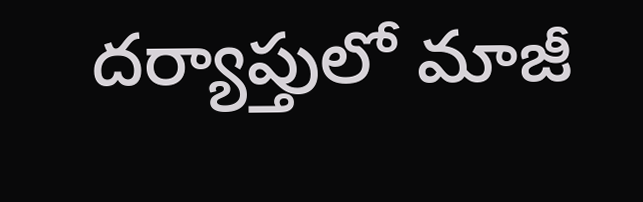దర్యాప్తులో మాజీ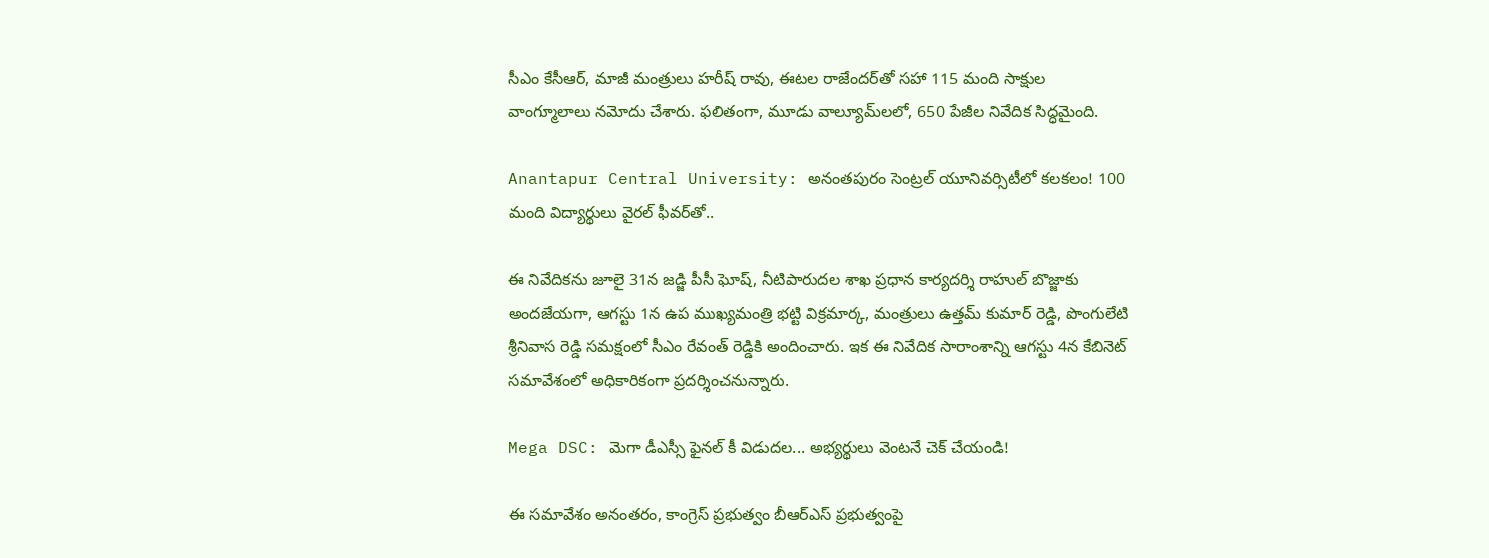సీఎం కేసీఆర్, మాజీ మంత్రులు హరీష్ రావు, ఈటల రాజేందర్‌తో సహా 115 మంది సాక్షుల వాంగ్మూలాలు నమోదు చేశారు. ఫలితంగా, మూడు వాల్యూమ్‌లలో, 650 పేజీల నివేదిక సిద్ధమైంది.

Anantapur Central University: అనంతపురం సెంట్రల్ యూనివర్సిటీలో కలకలం! 100 మంది విద్యార్థులు వైరల్ ఫీవర్‌తో..

ఈ నివేదికను జూలై 31న జడ్జి పీసీ ఘోష్, నీటిపారుదల శాఖ ప్రధాన కార్యదర్శి రాహుల్ బొజ్జాకు అందజేయగా, ఆగస్టు 1న ఉప ముఖ్యమంత్రి భట్టి విక్రమార్క, మంత్రులు ఉత్తమ్ కుమార్ రెడ్డి, పొంగులేటి శ్రీనివాస రెడ్డి సమక్షంలో సీఎం రేవంత్ రెడ్డికి అందించారు. ఇక ఈ నివేదిక సారాంశాన్ని ఆగస్టు 4న కేబినెట్ సమావేశంలో అధికారికంగా ప్రదర్శించనున్నారు.

Mega DSC: మెగా డీఎస్సీ ఫైనల్ కీ విడుదల... అభ్యర్థులు వెంటనే చెక్ చేయండి!

ఈ సమావేశం అనంతరం, కాంగ్రెస్ ప్రభుత్వం బీఆర్ఎస్ ప్రభుత్వంపై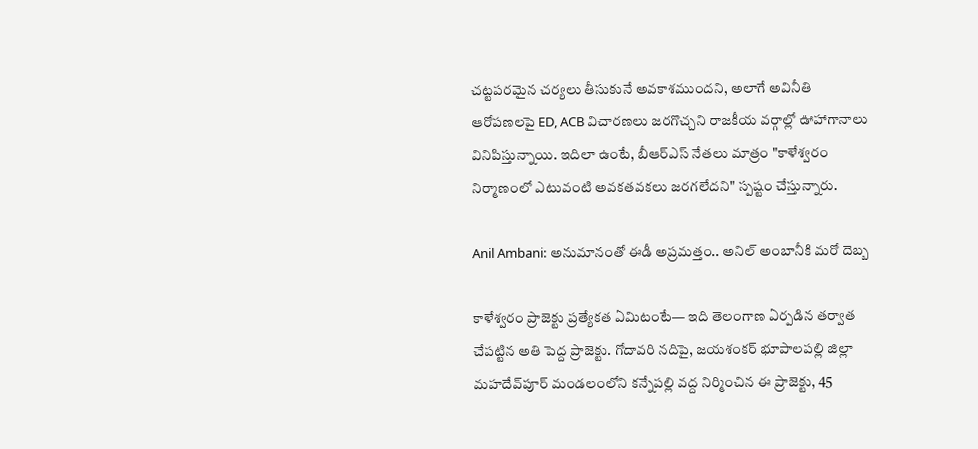చట్టపరమైన చర్యలు తీసుకునే అవకాశముందని, అలాగే అవినీతి ఆరోపణలపై ED, ACB విచారణలు జరగొచ్చని రాజకీయ వర్గాల్లో ఊహాగానాలు వినిపిస్తున్నాయి. ఇదిలా ఉంటే, బీఆర్ఎస్ నేతలు మాత్రం "కాళేశ్వరం నిర్మాణంలో ఎటువంటి అవకతవకలు జరగలేదని" స్పష్టం చేస్తున్నారు.

Anil Ambani: అనుమానంతో ఈడీ అప్రమత్తం.. అనిల్ అంబానీకి మరో దెబ్బ

కాళేశ్వరం ప్రాజెక్టు ప్రత్యేకత ఏమిటంటే— ఇది తెలంగాణ ఏర్పడిన తర్వాత చేపట్టిన అతి పెద్ద ప్రాజెక్టు. గోదావరి నదిపై, జయశంకర్ భూపాలపల్లి జిల్లా మహదేవ్‌పూర్ మండలంలోని కన్నేపల్లి వద్ద నిర్మించిన ఈ ప్రాజెక్టు, 45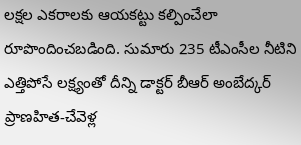లక్షల ఎకరాలకు ఆయకట్టు కల్పించేలా రూపొందించబడింది. సుమారు 235 టీఎంసీల నీటిని ఎత్తిపోసే లక్ష్యంతో దీన్ని డాక్టర్ బీఆర్ అంబేద్కర్ ప్రాణహిత-చేవెళ్ల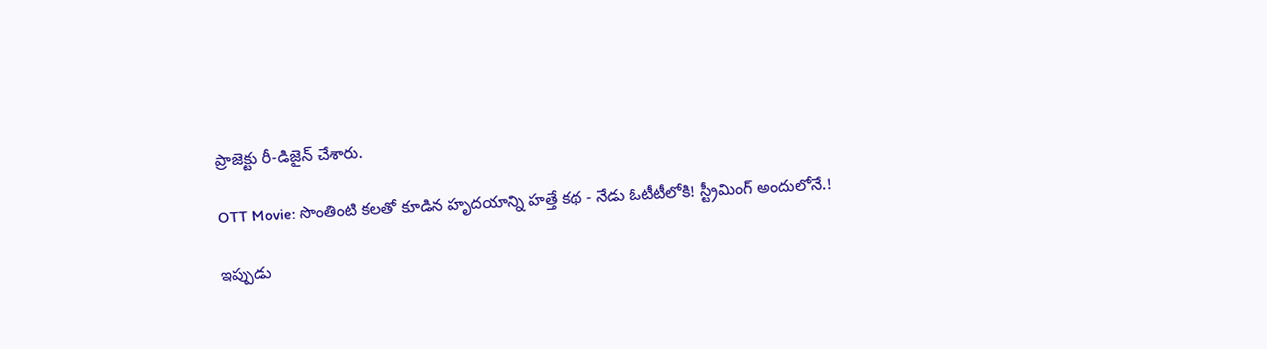ప్రాజెక్టు రీ-డిజైన్ చేశారు.

OTT Movie: సొంతింటి కలతో కూడిన హృదయాన్ని హత్తే కథ - నేడు ఓటీటీలోకి! స్ట్రీమింగ్ అందులోనే.!

ఇప్పుడు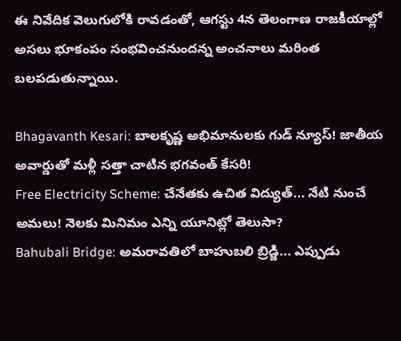ఈ నివేదిక వెలుగులోకి రావడంతో, ఆగస్టు 4న తెలంగాణ రాజకీయాల్లో అసలు భూకంపం సంభవించనుందన్న అంచనాలు మరింత బలపడుతున్నాయి.

Bhagavanth Kesari: బాలకృష్ణ అభిమానులకు గుడ్ న్యూస్! జాతీయ అవార్డుతో మళ్లీ సత్తా చాటిన భగవంత్ కేసరి!
Free Electricity Scheme: చేనేతకు ఉచిత విద్యుత్‌... నేటి నుంచే అమలు! నెలకు మినిమం ఎన్ని యూనిట్లో తెలుసా?
Bahubali Bridge: అమరావతిలో బాహుబలి బ్రిడ్జి... ఎప్పుడు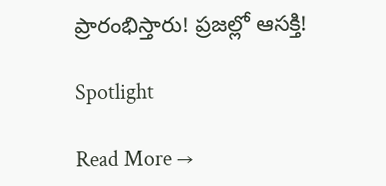ప్రారంభిస్తారు! ప్రజల్లో ఆసక్తి!

Spotlight

Read More →